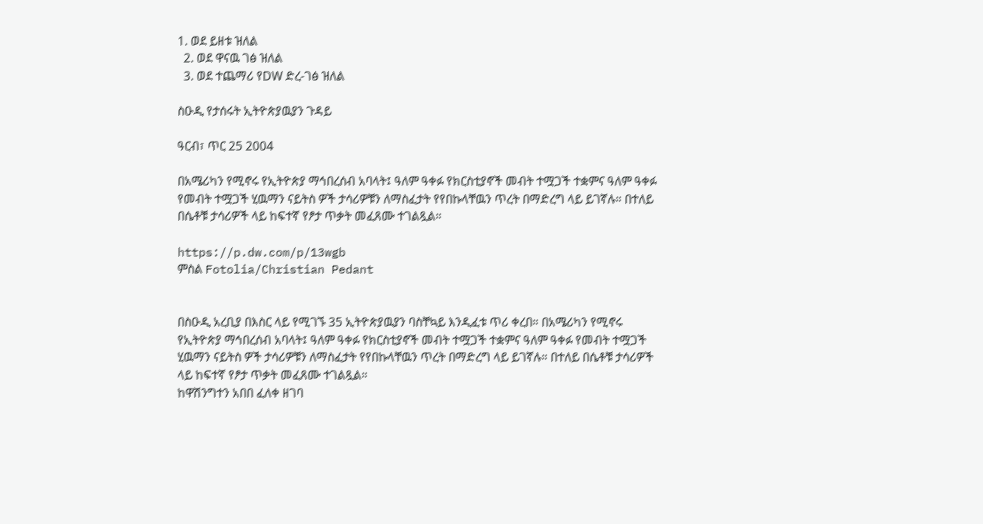1. ወደ ይዘቱ ዝለል
  2. ወደ ዋናዉ ገፅ ዝለል
  3. ወደ ተጨማሪ የDW ድረ-ገፅ ዝለል

ስዑዲ የታሰሩት ኢትዮጵያዉያን ጉዳይ

ዓርብ፣ ጥር 25 2004

በአሜሪካን የሚኖሩ የኢትዮጵያ ማኅበረሰብ አባላት፤ ዓለም ዓቀፉ የክርስቲያኖች መብት ተሟጋች ተቋምና ዓለም ዓቀፉ የመብት ተሟጋች ሂዉማን ናይትስ ዎች ታሳሪዎቹን ለማስፈታት የየበኩላቸዉን ጥረት በማድረግ ላይ ይገኛሉ። በተለይ በሴቶቹ ታሳሪዎች ላይ ከፍተኛ የፆታ ጥቃት መፈጸሙ ተገልጿል።

https://p.dw.com/p/13wgb
ምስል Fotolia/Christian Pedant


በስዑዲ አረቢያ በእስር ላይ የሚገኙ 35 ኢትዮጵያዉያን ባስቸኳይ እንዲፈቱ ጥሪ ቀረበ። በአሜሪካን የሚኖሩ የኢትዮጵያ ማኅበረሰብ አባላት፤ ዓለም ዓቀፉ የክርስቲያኖች መብት ተሟጋች ተቋምና ዓለም ዓቀፉ የመብት ተሟጋች ሂዉማን ናይትስ ዎች ታሳሪዎቹን ለማስፈታት የየበኩላቸዉን ጥረት በማድረግ ላይ ይገኛሉ። በተለይ በሴቶቹ ታሳሪዎች ላይ ከፍተኛ የፆታ ጥቃት መፈጸሙ ተገልጿል።
ከዋሽንግተን አበበ ፈለቀ ዘገባ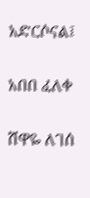አድርሶናል፤

አበበ ፈለቀ

ሸዋዬ ለገሰ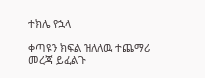ተክሌ የኋላ

ቀጣዩን ክፍል ዝለለዉ ተጨማሪ መረጃ ይፈልጉ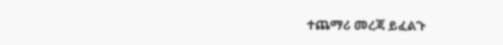ተጨማሪ መረጃ ይፈልጉ